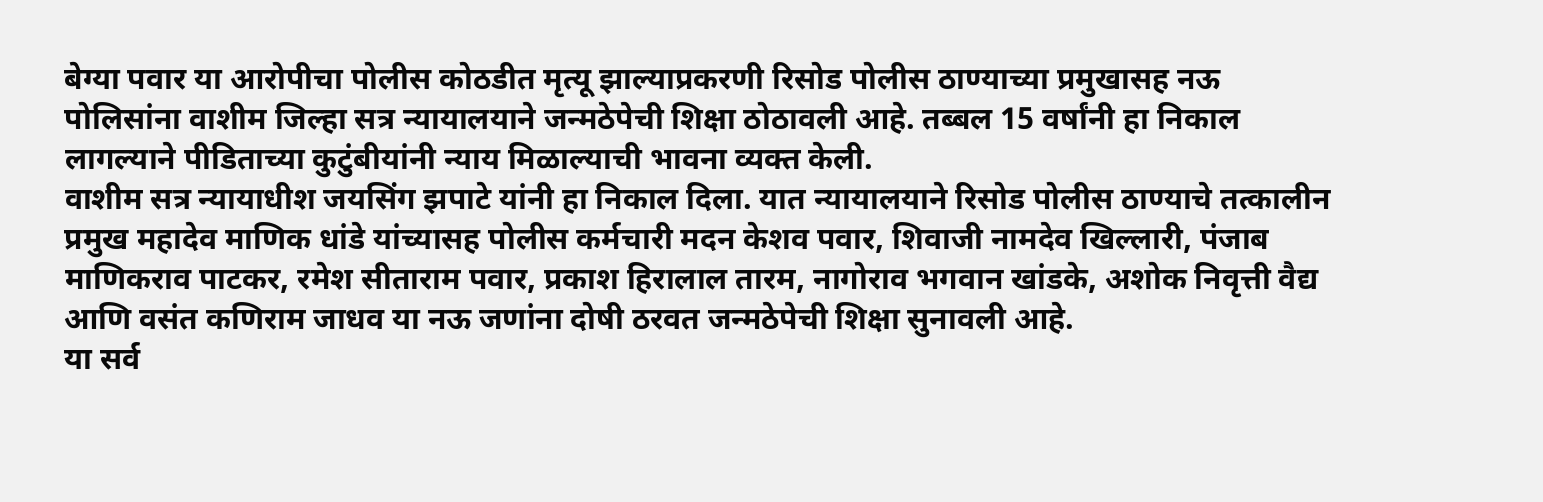बेग्या पवार या आरोपीचा पोलीस कोठडीत मृत्यू झाल्याप्रकरणी रिसोड पोलीस ठाण्याच्या प्रमुखासह नऊ पोलिसांना वाशीम जिल्हा सत्र न्यायालयाने जन्मठेपेची शिक्षा ठोठावली आहे. तब्बल 15 वर्षांनी हा निकाल लागल्याने पीडिताच्या कुटुंबीयांनी न्याय मिळाल्याची भावना व्यक्त केली.
वाशीम सत्र न्यायाधीश जयसिंग झपाटे यांनी हा निकाल दिला. यात न्यायालयाने रिसोड पोलीस ठाण्याचे तत्कालीन प्रमुख महादेव माणिक धांडे यांच्यासह पोलीस कर्मचारी मदन केशव पवार, शिवाजी नामदेव खिल्लारी, पंजाब माणिकराव पाटकर, रमेश सीताराम पवार, प्रकाश हिरालाल तारम, नागोराव भगवान खांडके, अशोक निवृत्ती वैद्य आणि वसंत कणिराम जाधव या नऊ जणांना दोषी ठरवत जन्मठेपेची शिक्षा सुनावली आहे.
या सर्व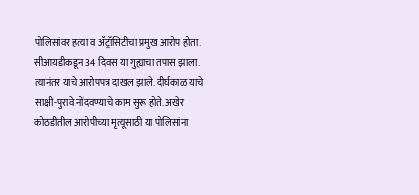पोलिसांवर हत्या व ॲट्रॉसिटीचा प्रमुख आरोप होता. सीआयडीकडून 34 दिवस या गुह्याचा तपास झाला. त्यानंतर याचे आरोपपत्र दाखल झाले. दीर्घकाळ याचे साक्षी-पुरावे नोंदवण्याचे काम सुरू होते. अखेर कोठडीतील आरोपीच्या मृत्यूसाठी या पोलिसांना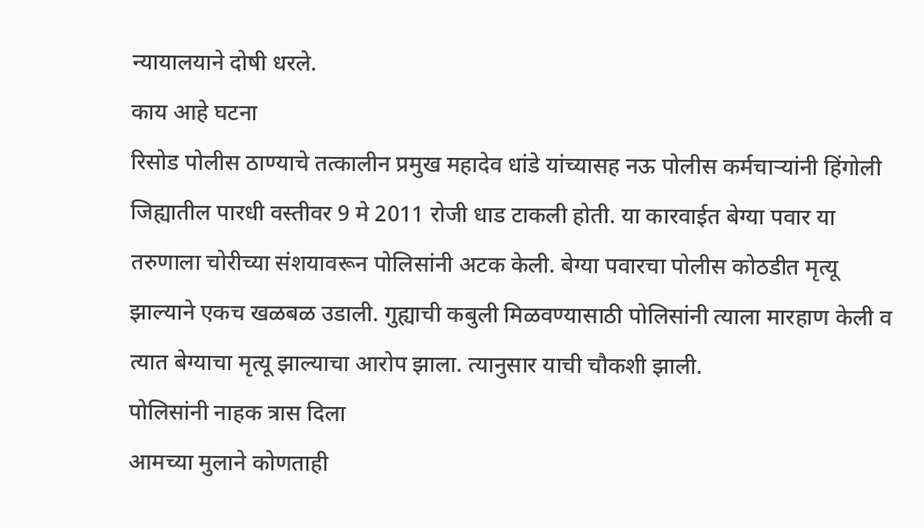न्यायालयाने दोषी धरले.
काय आहे घटना
रिसोड पोलीस ठाण्याचे तत्कालीन प्रमुख महादेव धांडे यांच्यासह नऊ पोलीस कर्मचाऱ्यांनी हिंगोली जिह्यातील पारधी वस्तीवर 9 मे 2011 रोजी धाड टाकली होती. या कारवाईत बेग्या पवार या तरुणाला चोरीच्या संशयावरून पोलिसांनी अटक केली. बेग्या पवारचा पोलीस कोठडीत मृत्यू झाल्याने एकच खळबळ उडाली. गुह्याची कबुली मिळवण्यासाठी पोलिसांनी त्याला मारहाण केली व त्यात बेग्याचा मृत्यू झाल्याचा आरोप झाला. त्यानुसार याची चौकशी झाली.
पोलिसांनी नाहक त्रास दिला
आमच्या मुलाने कोणताही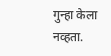गुन्हा केला नव्हता.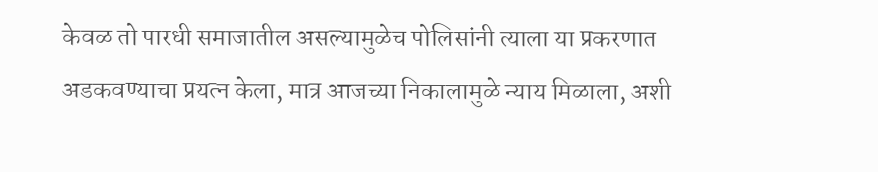केवळ तो पारधी समाजातील असल्यामुळेच पोलिसांनी त्याला या प्रकरणात अडकवण्याचा प्रयत्न केला, मात्र आजच्या निकालामुळे न्याय मिळाला, अशी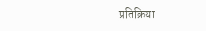प्रतिक्रिया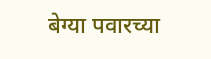बेग्या पवारच्या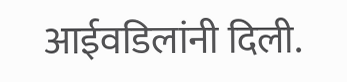आईवडिलांनी दिली.